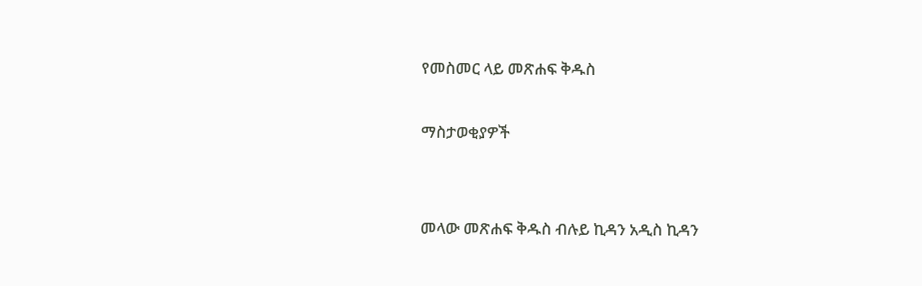የመስመር ላይ መጽሐፍ ቅዱስ

ማስታወቂያዎች


መላው መጽሐፍ ቅዱስ ብሉይ ኪዳን አዲስ ኪዳን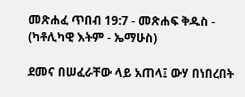መጽሐፈ ጥበብ 19:7 - መጽሐፍ ቅዱስ - (ካቶሊካዊ እትም - ኤማሁስ)

ደመና በሠፈራቸው ላይ አጠላ፤ ውሃ በነበረበት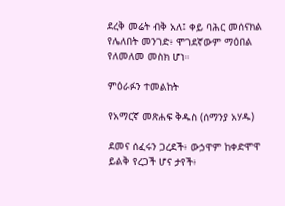ደረቅ መሬት ብቅ አለ፤ ቀይ ባሕር መሰናክል የሌለበት መንገድ፥ ሞገደኛውም ማዕበል የለመለመ መስክ ሆነ።

ምዕራፉን ተመልከት

የአማርኛ መጽሐፍ ቅዱስ (ሰማንያ አሃዱ)

ደመና ሰፈሩን ጋረደች፥ ውኃዋም ከቀድሞዋ ይልቅ የረጋች ሆና ታየች፥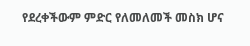የደረቀችውም ምድር የለመለመች መስክ ሆና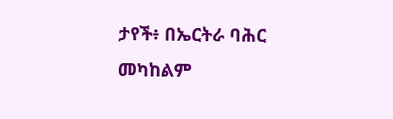ታየች፥ በኤርትራ ባሕር መካከልም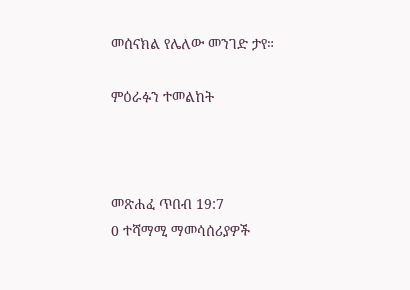መሰናክል የሌለው መንገድ ታየ።

ምዕራፉን ተመልከት



መጽሐፈ ጥበብ 19:7
0 ተሻማሚ ማመሳሰሪያዎች